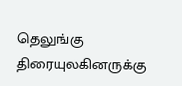தெலுங்கு திரையுலகினருக்கு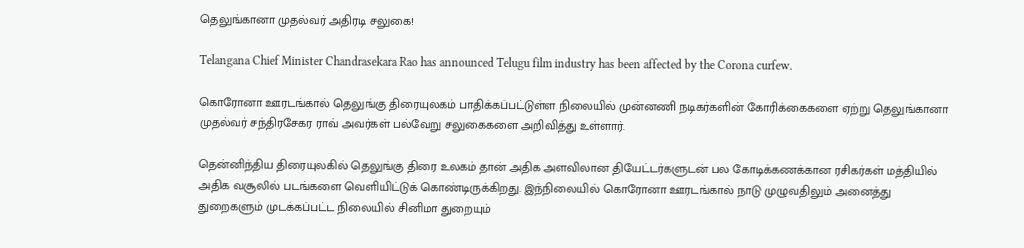தெலுங்கானா முதல்வர் அதிரடி சலுகை!

Telangana Chief Minister Chandrasekara Rao has announced Telugu film industry has been affected by the Corona curfew.

கொரோனா ஊரடங்கால் தெலுங்கு திரையுலகம் பாதிக்கப்பட்டுள்ள நிலையில் முன்னணி நடிகர்களின் கோரிக்கைகளை ஏற்று தெலுங்கானா முதல்வர் சந்திரசேகர ராவ் அவர்கள் பல்வேறு சலுகைகளை அறிவித்து உள்ளார்.

தென்னிந்திய திரையுலகில் தெலுங்கு திரை உலகம் தான் அதிக அளவிலான தியேட்டர்களுடன் பல கோடிக்கணக்கான ரசிகர்கள் மத்தியில் அதிக வசூலில் படங்களை வெளியிட்டுக் கொண்டிருக்கிறது. இந்நிலையில் கொரோனா ஊரடங்கால் நாடு முழுவதிலும் அனைத்து துறைகளும் முடக்கப்பட்ட நிலையில் சினிமா துறையும்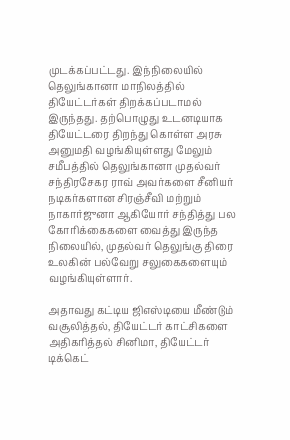முடக்கப்பட்டது. இந்நிலையில் தெலுங்கானா மாநிலத்தில் தியேட்டர்கள் திறக்கப்படாமல் இருந்தது. தற்பொழுது உடனடியாக தியேட்டரை திறந்து கொள்ள அரசு அனுமதி வழங்கியுள்ளது மேலும் சமீபத்தில் தெலுங்கானா முதல்வர் சந்திரசேகர ராவ் அவர்களை சீனியர் நடிகர்களான சிரஞ்சீவி மற்றும் நாகார்ஜுனா ஆகியோர் சந்தித்து பல கோரிக்கைகளை வைத்து இருந்த நிலையில், முதல்வர் தெலுங்கு திரை உலகின் பல்வேறு சலுகைகளையும் வழங்கியுள்ளார்.

அதாவது கட்டிய ஜிஎஸ்டியை மீண்டும் வசூலித்தல், தியேட்டர் காட்சிகளை அதிகரித்தல் சினிமா, தியேட்டர் டிக்கெட்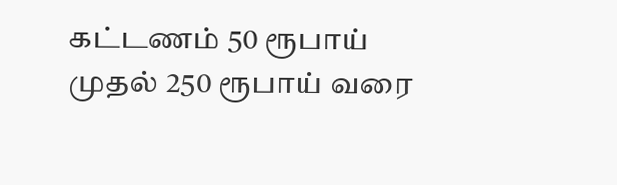கட்டணம் 50 ரூபாய் முதல் 250 ரூபாய் வரை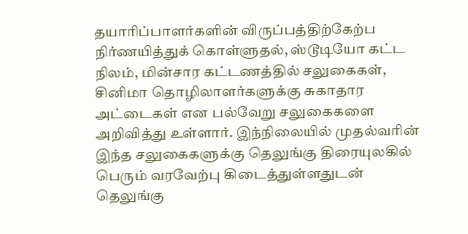தயாரிப்பாளர்களின் விருப்பத்திற்கேற்ப நிர்ணயித்துக் கொள்ளுதல், ஸ்டூடியோ கட்ட நிலம், மின்சார கட்டணத்தில் சலுகைகள், சினிமா தொழிலாளர்களுக்கு சுகாதார அட்டைகள் என பல்வேறு சலுகைகளை அறிவித்து உள்ளார். இந்நிலையில் முதல்வரின் இந்த சலுகைகளுக்கு தெலுங்கு திரையுலகில் பெரும் வரவேற்பு கிடைத்துள்ளதுடன் தெலுங்கு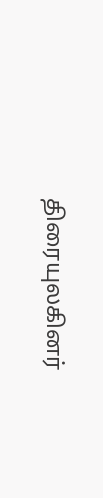திரையுலகினர்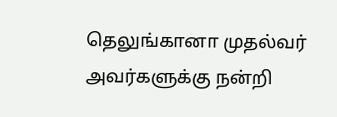தெலுங்கானா முதல்வர் அவர்களுக்கு நன்றி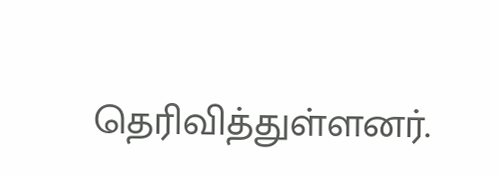தெரிவித்துள்ளனர்.